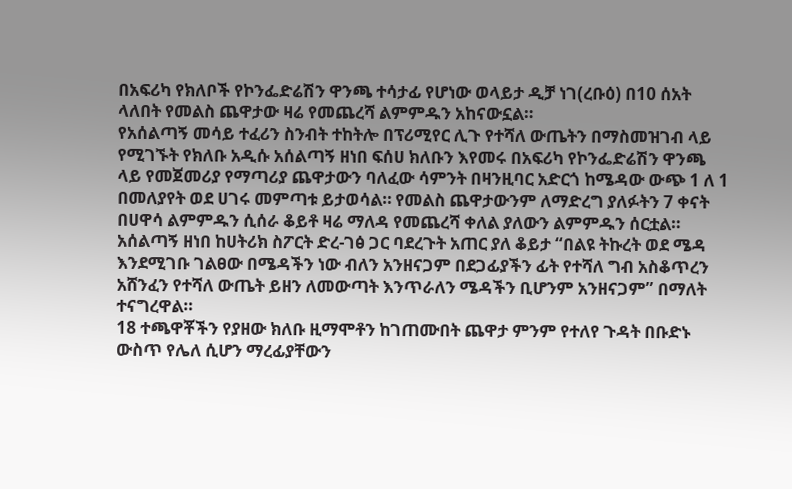በአፍሪካ የክለቦች የኮንፌድሬሽን ዋንጫ ተሳታፊ የሆነው ወላይታ ዲቻ ነገ(ረቡዕ) በ10 ሰአት ላለበት የመልስ ጨዋታው ዛሬ የመጨረሻ ልምምዱን አከናውኗል።
የአሰልጣኝ መሳይ ተፈሪን ስንብት ተከትሎ በፕሪሚየር ሊጉ የተሻለ ውጤትን በማስመዝገብ ላይ የሚገኙት የክለቡ አዲሱ አሰልጣኝ ዘነበ ፍሰሀ ክለቡን እየመሩ በአፍሪካ የኮንፌድሬሽን ዋንጫ ላይ የመጀመሪያ የማጣሪያ ጨዋታውን ባለፈው ሳምንት በዛንዚባር አድርጎ ከሜዳው ውጭ 1 ለ 1 በመለያየት ወደ ሀገሩ መምጣቱ ይታወሳል። የመልስ ጨዋታውንም ለማድረግ ያለፉትን 7 ቀናት በሀዋሳ ልምምዱን ሲሰራ ቆይቶ ዛሬ ማለዳ የመጨረሻ ቀለል ያለውን ልምምዱን ሰርቷል።
አሰልጣኝ ዘነበ ከሀትሪክ ስፖርት ድረ-ገፅ ጋር ባደረጉት አጠር ያለ ቆይታ “በልዩ ትኩረት ወደ ሜዳ እንደሚገቡ ገልፀው በሜዳችን ነው ብለን አንዘናጋም በደጋፊያችን ፊት የተሻለ ግብ አስቆጥረን አሸንፈን የተሻለ ውጤት ይዘን ለመውጣት እንጥራለን ሜዳችን ቢሆንም አንዘናጋም” በማለት ተናግረዋል።
18 ተጫዋቾችን የያዘው ክለቡ ዚማሞቶን ከገጠሙበት ጨዋታ ምንም የተለየ ጉዳት በቡድኑ ውስጥ የሌለ ሲሆን ማረፊያቸውን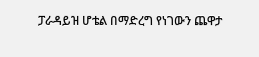ፓራዳይዝ ሆቴል በማድረግ የነገውን ጨዋታ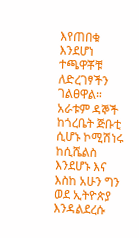እየጠበቁ እንደሆነ ተጫዋቾቹ ለድረገፃችን ገልፀዋል። አራቱም ዳኞች ከጎረቤት ጅቡቲ ሲሆኑ ኮሚሽነሩ ከሲሼልስ እንደሆኑ እና እስከ አሁን ግን ወደ ኢትዮጵያ እንዳልደረሱ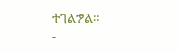ተገልፇል።
-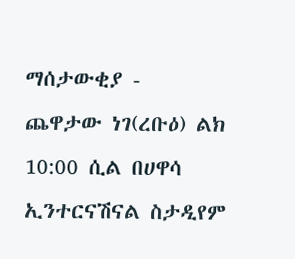ማሰታውቂያ -
ጨዋታው ነገ(ረቡዕ) ልክ 10:00 ሲል በሀዋሳ ኢንተርናሽናል ስታዲየም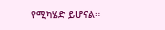የሚካሄድ ይሆናል።